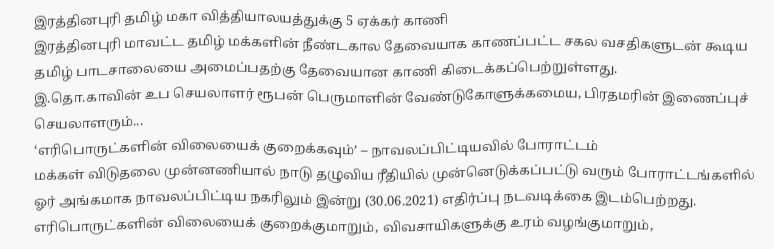இரத்தினபுரி தமிழ் மகா வித்தியாலயத்துக்கு 5 ஏக்கர் காணி
இரத்தினபுரி மாவட்ட தமிழ் மக்களின் நீண்டகால தேவையாக காணப்பட்ட சகல வசதிகளுடன் கூடிய தமிழ் பாடசாலையை அமைப்பதற்கு தேவையான காணி கிடைக்கப்பெற்றுள்ளது.
இ.தொ.காவின் உப செயலாளர் ரூபன் பெருமாளின் வேண்டுகோளுக்கமைய, பிரதமரின் இணைப்புச் செயலாளரும்...
‘எரிபொருட்களின் விலையைக் குறைக்கவும்’ – நாவலப்பிட்டியவில் போராட்டம்
மக்கள் விடுதலை முன்னணியால் நாடு தழுவிய ரீதியில் முன்னெடுக்கப்பட்டு வரும் போராட்டங்களில் ஓர் அங்கமாக நாவலப்பிட்டிய நகரிலும் இன்று (30.06.2021) எதிர்ப்பு நடவடிக்கை இடம்பெற்றது.
எரிபொருட்களின் விலையைக் குறைக்குமாறும், விவசாயிகளுக்கு உரம் வழங்குமாறும்,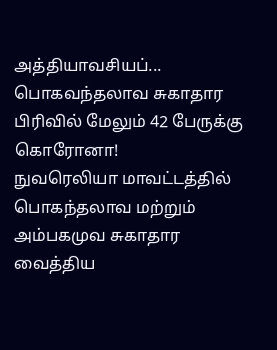அத்தியாவசியப்...
பொகவந்தலாவ சுகாதார பிரிவில் மேலும் 42 பேருக்கு கொரோனா!
நுவரெலியா மாவட்டத்தில் பொகந்தலாவ மற்றும் அம்பகமுவ சுகாதார வைத்திய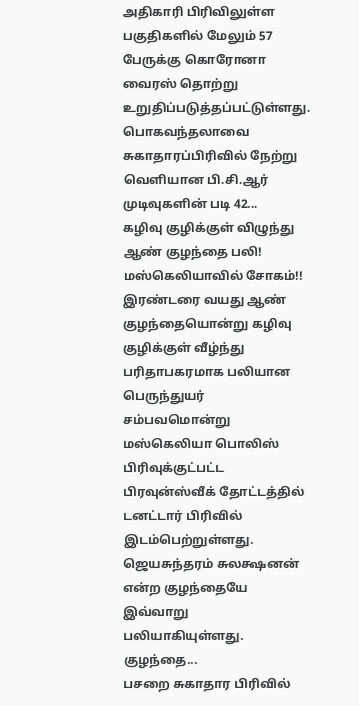அதிகாரி பிரிவிலுள்ள பகுதிகளில் மேலும் 57 பேருக்கு கொரோனா வைரஸ் தொற்று உறுதிப்படுத்தப்பட்டுள்ளது.
பொகவந்தலாவை சுகாதாரப்பிரிவில் நேற்று வெளியான பி.சி.ஆர் முடிவுகளின் படி 42...
கழிவு குழிக்குள் விழுந்து ஆண் குழந்தை பலி! மஸ்கெலியாவில் சோகம்!!
இரண்டரை வயது ஆண் குழந்தையொன்று கழிவு குழிக்குள் வீழ்ந்து பரிதாபகரமாக பலியான பெருந்துயர் சம்பவமொன்று மஸ்கெலியா பொலிஸ் பிரிவுக்குட்பட்ட பிரவுன்ஸ்வீக் தோட்டத்தில் டனட்டார் பிரிவில் இடம்பெற்றுள்ளது.
ஜெயசுந்தரம் சுலக்ஷனன் என்ற குழந்தையே இவ்வாறு பலியாகியுள்ளது.
குழந்தை...
பசறை சுகாதார பிரிவில்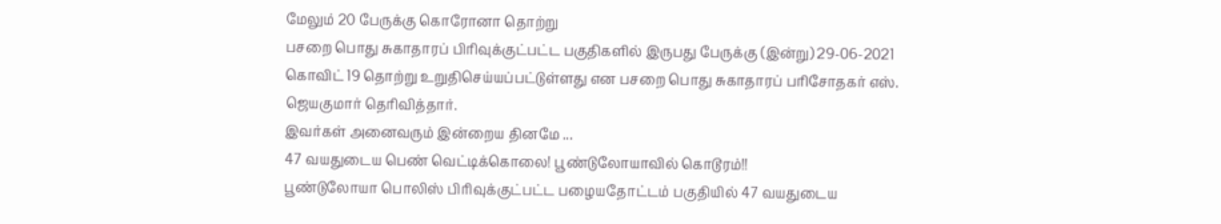மேலும் 20 பேருக்கு கொரோனா தொற்று
பசறை பொது சுகாதாரப் பிரிவுக்குட்பட்ட பகுதிகளில் இருபது பேருக்கு (இன்று) 29-06-2021 கொவிட் 19 தொற்று உறுதிசெய்யப்பட்டுள்ளது என பசறை பொது சுகாதாரப் பரிசோதகர் எஸ். ஜெயகுமார் தெரிவித்தார்.
இவர்கள் அனைவரும் இன்றைய தினமே ...
47 வயதுடைய பெண் வெட்டிக்கொலை! பூண்டுலோயாவில் கொடூரம்!!
பூண்டுலோயா பொலிஸ் பிரிவுக்குட்பட்ட பழையதோட்டம் பகுதியில் 47 வயதுடைய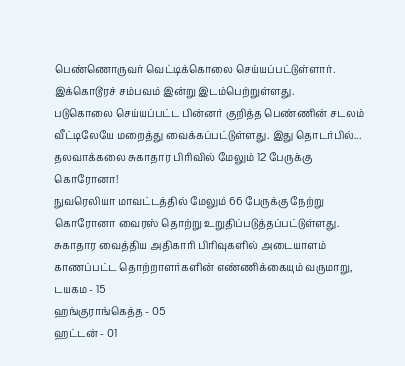பெண்ணொருவர் வெட்டிக்கொலை செய்யப்பட்டுள்ளார். இக்கொடூரச் சம்பவம் இன்று இடம்பெற்றுள்ளது.
படுகொலை செய்யப்பட்ட பின்னர் குறித்த பெண்ணின் சடலம் வீட்டிலேயே மறைத்து வைக்கப்பட்டுள்ளது. இது தொடர்பில்...
தலவாக்கலை சுகாதார பிரிவில் மேலும் 12 பேருக்கு கொரோனா!
நுவரெலியா மாவட்டத்தில் மேலும் 66 பேருக்கு நேற்று கொரோனா வைரஸ் தொற்று உறுதிப்படுத்தப்பட்டுள்ளது.
சுகாதார வைத்திய அதிகாரி பிரிவுகளில் அடையாளம் காணப்பட்ட தொற்றாளர்களின் எண்ணிக்கையும் வருமாறு,
டயகம - 15
ஹங்குராங்கெத்த - 05
ஹட்டன் - 01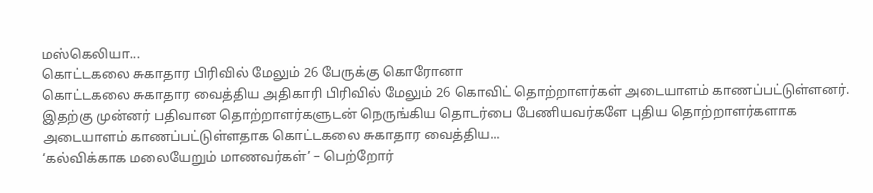மஸ்கெலியா...
கொட்டகலை சுகாதார பிரிவில் மேலும் 26 பேருக்கு கொரோனா
கொட்டகலை சுகாதார வைத்திய அதிகாரி பிரிவில் மேலும் 26 கொவிட் தொற்றாளர்கள் அடையாளம் காணப்பட்டுள்ளனர்.
இதற்கு முன்னர் பதிவான தொற்றாளர்களுடன் நெருங்கிய தொடர்பை பேணியவர்களே புதிய தொற்றாளர்களாக அடையாளம் காணப்பட்டுள்ளதாக கொட்டகலை சுகாதார வைத்திய...
‘கல்விக்காக மலையேறும் மாணவர்கள்’ – பெற்றோர்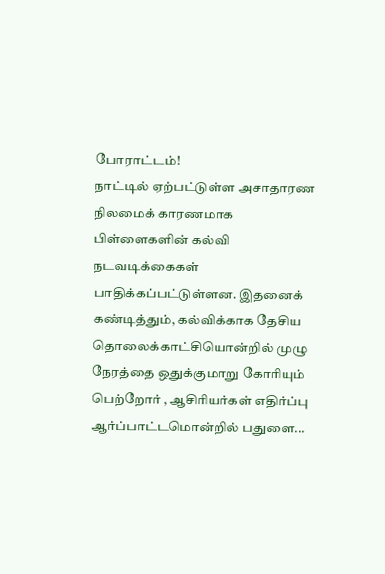போராட்டம்!
நாட்டில் ஏற்பட்டுள்ள அசாதாரண நிலமைக் காரணமாக பிள்ளைகளின் கல்வி நடவடிக்கைகள் பாதிக்கப்பட்டுள்ளன. இதனைக் கண்டித்தும், கல்விக்காக தேசிய தொலைக்காட்சியொன்றில் முழு நேரத்தை ஒதுக்குமாறு கோரியும் பெற்றோர் , ஆசிரியர்கள் எதிர்ப்பு ஆர்ப்பாட்டமொன்றில் பதுளை...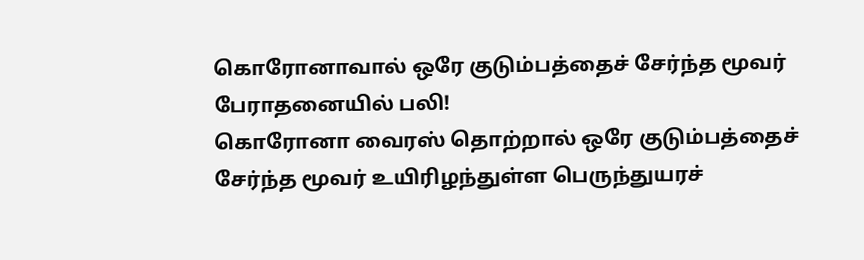கொரோனாவால் ஒரே குடும்பத்தைச் சேர்ந்த மூவர் பேராதனையில் பலி!
கொரோனா வைரஸ் தொற்றால் ஒரே குடும்பத்தைச் சேர்ந்த மூவர் உயிரிழந்துள்ள பெருந்துயரச்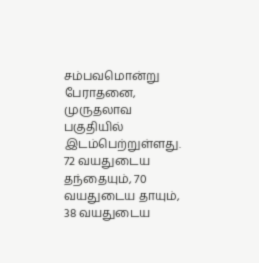சம்பவமொன்று பேராதனை, முருதலாவ பகுதியில் இடம்பெற்றுள்ளது.
72 வயதுடைய தந்தையும், 70 வயதுடைய தாயும், 38 வயதுடைய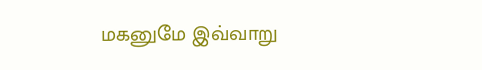மகனுமே இவ்வாறு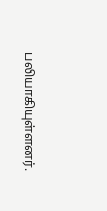பலியாகியுள்ளனர்.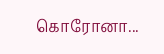கொரோனா...